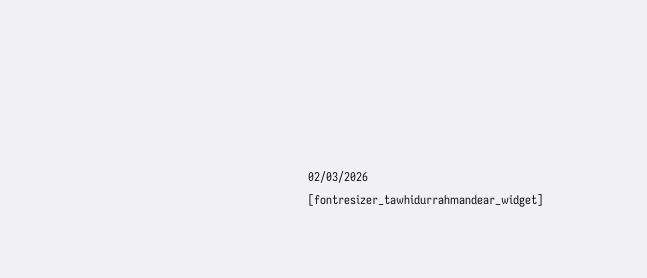02/03/2026
[fontresizer_tawhidurrahmandear_widget]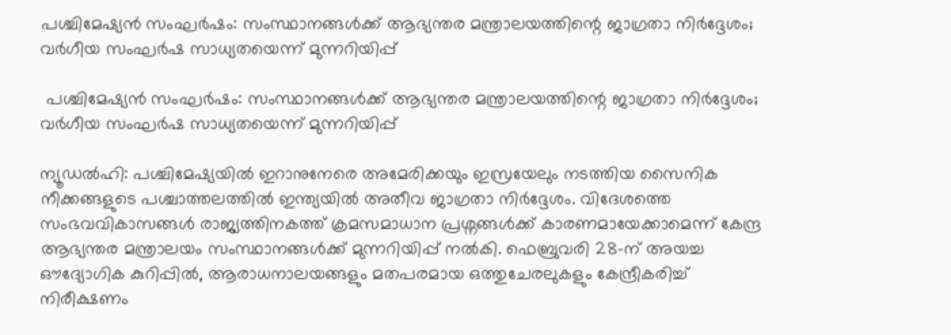പശ്ചിമേഷ്യൻ സംഘർഷം: സംസ്ഥാനങ്ങൾക്ക് ആഭ്യന്തര മന്ത്രാലയത്തിന്റെ ജാഗ്രതാ നിർദ്ദേശം; വർഗീയ സംഘർഷ സാധ്യതയെന്ന് മുന്നറിയിപ്പ്

 പശ്ചിമേഷ്യൻ സംഘർഷം: സംസ്ഥാനങ്ങൾക്ക് ആഭ്യന്തര മന്ത്രാലയത്തിന്റെ ജാഗ്രതാ നിർദ്ദേശം; വർഗീയ സംഘർഷ സാധ്യതയെന്ന് മുന്നറിയിപ്പ്

ന്യൂഡൽഹി: പശ്ചിമേഷ്യയിൽ ഇറാനുനേരെ അമേരിക്കയും ഇസ്രയേലും നടത്തിയ സൈനിക നീക്കങ്ങളുടെ പശ്ചാത്തലത്തിൽ ഇന്ത്യയിൽ അതീവ ജാഗ്രതാ നിർദ്ദേശം. വിദേശത്തെ സംഭവവികാസങ്ങൾ രാജ്യത്തിനകത്ത് ക്രമസമാധാന പ്രശ്നങ്ങൾക്ക് കാരണമായേക്കാമെന്ന് കേന്ദ്ര ആഭ്യന്തര മന്ത്രാലയം സംസ്ഥാനങ്ങൾക്ക് മുന്നറിയിപ്പ് നൽകി. ഫെബ്രുവരി 28-ന് അയച്ച ഔദ്യോഗിക കുറിപ്പിൽ, ആരാധനാലയങ്ങളും മതപരമായ ഒത്തുചേരലുകളും കേന്ദ്രീകരിച്ച് നിരീക്ഷണം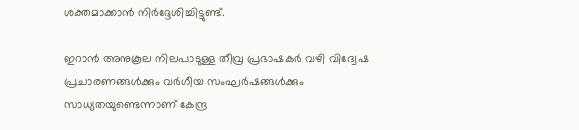ശക്തമാക്കാൻ നിർദ്ദേശിച്ചിട്ടുണ്ട്.

ഇറാൻ അനുകൂല നിലപാടുള്ള തീവ്ര പ്രഭാഷകർ വഴി വിദ്വേഷ പ്രചാരണങ്ങൾക്കും വർഗീയ സംഘർഷങ്ങൾക്കും സാധ്യതയുണ്ടെന്നാണ് കേന്ദ്ര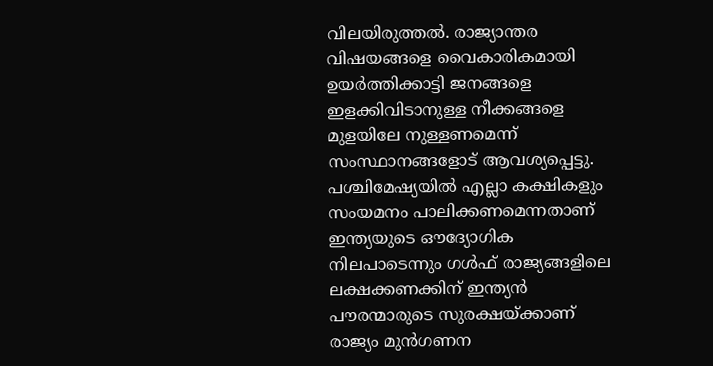വിലയിരുത്തൽ. രാജ്യാന്തര വിഷയങ്ങളെ വൈകാരികമായി ഉയർത്തിക്കാട്ടി ജനങ്ങളെ ഇളക്കിവിടാനുള്ള നീക്കങ്ങളെ മുളയിലേ നുള്ളണമെന്ന് സംസ്ഥാനങ്ങളോട് ആവശ്യപ്പെട്ടു. പശ്ചിമേഷ്യയിൽ എല്ലാ കക്ഷികളും സംയമനം പാലിക്കണമെന്നതാണ് ഇന്ത്യയുടെ ഔദ്യോഗിക നിലപാടെന്നും ഗൾഫ് രാജ്യങ്ങളിലെ ലക്ഷക്കണക്കിന് ഇന്ത്യൻ പൗരന്മാരുടെ സുരക്ഷയ്ക്കാണ് രാജ്യം മുൻഗണന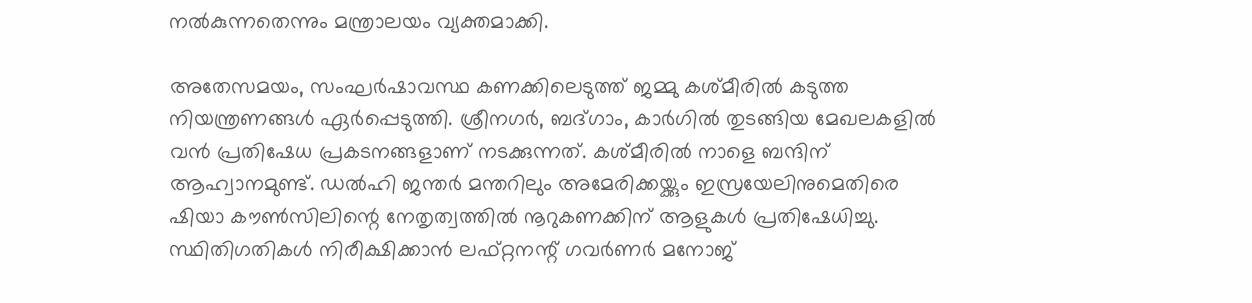നൽകുന്നതെന്നും മന്ത്രാലയം വ്യക്തമാക്കി.

അതേസമയം, സംഘർഷാവസ്ഥ കണക്കിലെടുത്ത് ജമ്മു കശ്മീരിൽ കടുത്ത നിയന്ത്രണങ്ങൾ ഏർപ്പെടുത്തി. ശ്രീനഗർ, ബദ്ഗാം, കാർഗിൽ തുടങ്ങിയ മേഖലകളിൽ വൻ പ്രതിഷേധ പ്രകടനങ്ങളാണ് നടക്കുന്നത്. കശ്മീരിൽ നാളെ ബന്ദിന് ആഹ്വാനമുണ്ട്. ഡൽഹി ജന്തർ മന്തറിലും അമേരിക്കയ്ക്കും ഇസ്രയേലിനുമെതിരെ ഷിയാ കൗൺസിലിന്റെ നേതൃത്വത്തിൽ നൂറുകണക്കിന് ആളുകൾ പ്രതിഷേധിച്ചു. സ്ഥിതിഗതികൾ നിരീക്ഷിക്കാൻ ലഫ്റ്റനന്റ് ഗവർണർ മനോജ്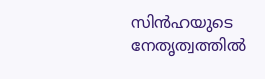സിൻഹയുടെ നേതൃത്വത്തിൽ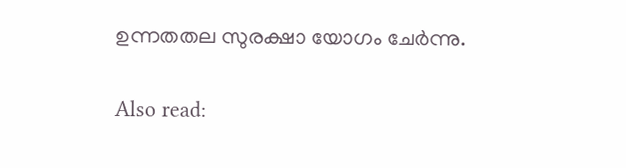ഉന്നതതല സുരക്ഷാ യോഗം ചേർന്നു.

Also read: